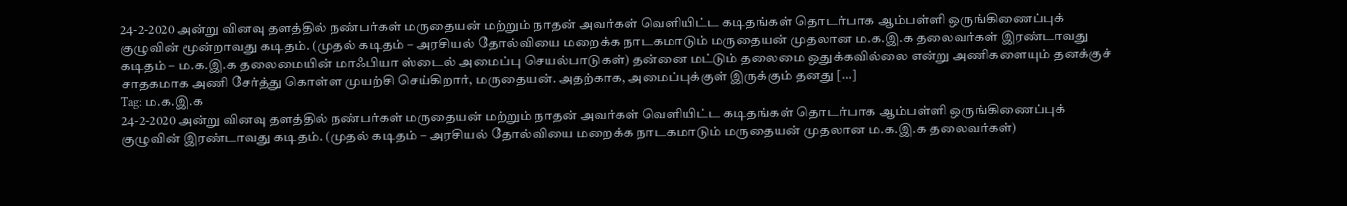24-2-2020 அன்று வினவு தளத்தில் நண்பர்கள் மருதையன் மற்றும் நாதன் அவர்கள் வெளியிட்ட கடிதங்கள் தொடர்பாக ஆம்பள்ளி ஒருங்கிணைப்புக் குழுவின் மூன்றாவது கடிதம். (முதல் கடிதம் – அரசியல் தோல்வியை மறைக்க நாடகமாடும் மருதையன் முதலான ம.க.இ.க தலைவர்கள் இரண்டாவது கடிதம் – ம.க.இ.க தலைமையின் மாஃபியா ஸ்டைல் அமைப்பு செயல்பாடுகள்) தன்னை மட்டும் தலைமை ஒதுக்கவில்லை என்று அணிகளையும் தனக்குச் சாதகமாக அணி சேர்த்து கொள்ள முயற்சி செய்கிறார், மருதையன். அதற்காக, அமைப்புக்குள் இருக்கும் தனது […]
Tag: ம.க.இ.க
24-2-2020 அன்று வினவு தளத்தில் நண்பர்கள் மருதையன் மற்றும் நாதன் அவர்கள் வெளியிட்ட கடிதங்கள் தொடர்பாக ஆம்பள்ளி ஒருங்கிணைப்புக் குழுவின் இரண்டாவது கடிதம். (முதல் கடிதம் – அரசியல் தோல்வியை மறைக்க நாடகமாடும் மருதையன் முதலான ம.க.இ.க தலைவர்கள்)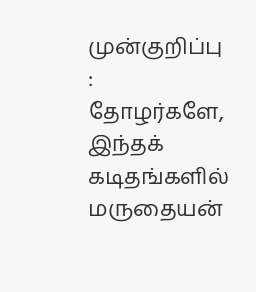முன்குறிப்பு : தோழர்களே, இந்தக் கடிதங்களில் மருதையன்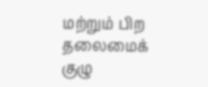மற்றும் பிற தலைமைக் குழு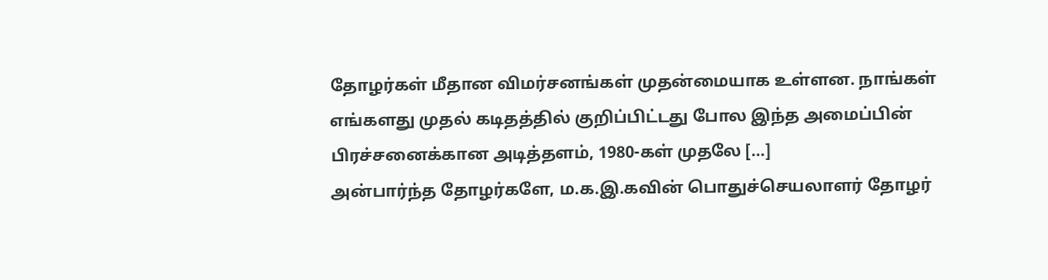தோழர்கள் மீதான விமர்சனங்கள் முதன்மையாக உள்ளன. நாங்கள் எங்களது முதல் கடிதத்தில் குறிப்பிட்டது போல இந்த அமைப்பின் பிரச்சனைக்கான அடித்தளம், 1980-கள் முதலே […]
அன்பார்ந்த தோழர்களே, ம.க.இ.கவின் பொதுச்செயலாளர் தோழர்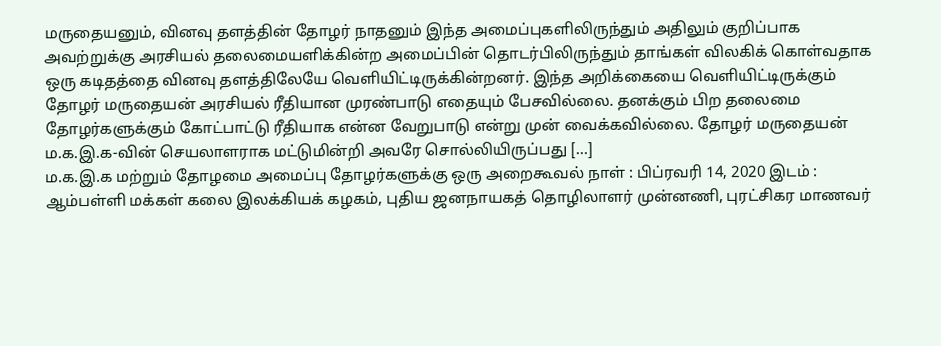மருதையனும், வினவு தளத்தின் தோழர் நாதனும் இந்த அமைப்புகளிலிருந்தும் அதிலும் குறிப்பாக அவற்றுக்கு அரசியல் தலைமையளிக்கின்ற அமைப்பின் தொடர்பிலிருந்தும் தாங்கள் விலகிக் கொள்வதாக ஒரு கடிதத்தை வினவு தளத்திலேயே வெளியிட்டிருக்கின்றனர். இந்த அறிக்கையை வெளியிட்டிருக்கும் தோழர் மருதையன் அரசியல் ரீதியான முரண்பாடு எதையும் பேசவில்லை. தனக்கும் பிற தலைமை தோழர்களுக்கும் கோட்பாட்டு ரீதியாக என்ன வேறுபாடு என்று முன் வைக்கவில்லை. தோழர் மருதையன் ம.க.இ.க-வின் செயலாளராக மட்டுமின்றி அவரே சொல்லியிருப்பது […]
ம.க.இ.க மற்றும் தோழமை அமைப்பு தோழர்களுக்கு ஒரு அறைகூவல் நாள் : பிப்ரவரி 14, 2020 இடம் : ஆம்பள்ளி மக்கள் கலை இலக்கியக் கழகம், புதிய ஜனநாயகத் தொழிலாளர் முன்னணி, புரட்சிகர மாணவர்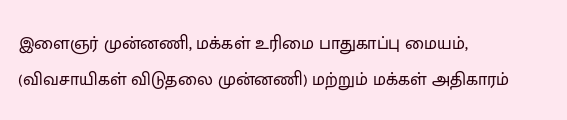இளைஞர் முன்னணி, மக்கள் உரிமை பாதுகாப்பு மையம், (விவசாயிகள் விடுதலை முன்னணி) மற்றும் மக்கள் அதிகாரம்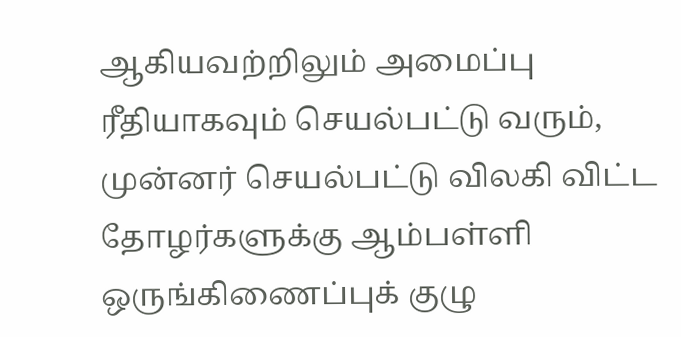ஆகியவற்றிலும் அமைப்பு ரீதியாகவும் செயல்பட்டு வரும், முன்னர் செயல்பட்டு விலகி விட்ட தோழர்களுக்கு ஆம்பள்ளி ஒருங்கிணைப்புக் குழு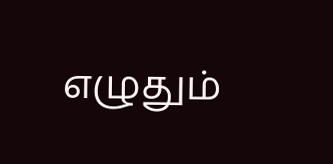எழுதும்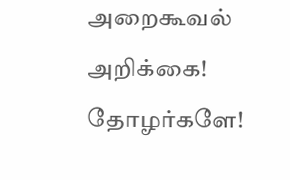அறைகூவல் அறிக்கை! தோழர்களே!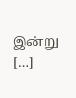இன்று […]